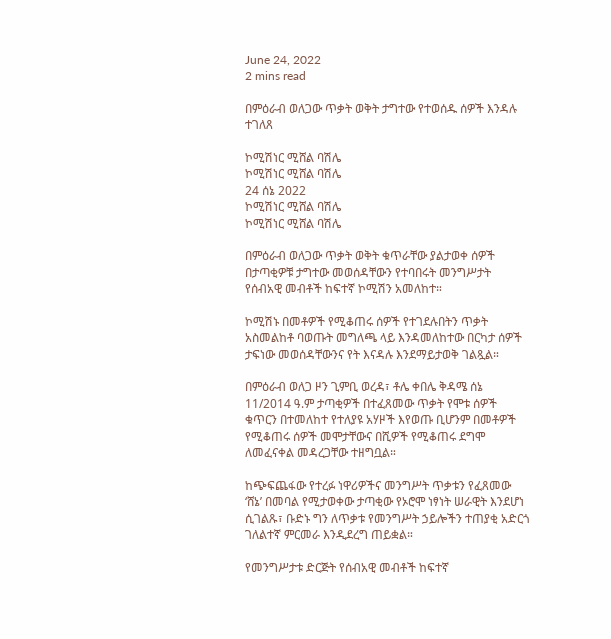June 24, 2022
2 mins read

በምዕራብ ወለጋው ጥቃት ወቅት ታግተው የተወሰዱ ሰዎች እንዳሉ ተገለጸ

ኮሚሽነር ሚሸል ባሽሌ
ኮሚሽነር ሚሸል ባሽሌ
24 ሰኔ 2022
ኮሚሽነር ሚሸል ባሽሌ
ኮሚሽነር ሚሸል ባሽሌ

በምዕራብ ወለጋው ጥቃት ወቅት ቁጥራቸው ያልታወቀ ሰዎች በታጣቂዎቹ ታግተው መወሰዳቸውን የተባበሩት መንግሥታት የሰብአዊ መብቶች ከፍተኛ ኮሚሽን አመለከተ።

ኮሚሽኑ በመቶዎች የሚቆጠሩ ሰዎች የተገደሉበትን ጥቃት አስመልከቶ ባወጡት መግለጫ ላይ እንዳመለከተው በርካታ ሰዎች ታፍነው መወሰዳቸውንና የት እናዳሉ እንደማይታወቅ ገልጿል።

በምዕራብ ወለጋ ዞን ጊምቢ ወረዳ፣ ቶሌ ቀበሌ ቅዳሜ ሰኔ 11/2014 ዓ.ም ታጣቂዎች በተፈጸመው ጥቃት የሞቱ ሰዎች ቁጥርን በተመለከተ የተለያዩ አሃዞች እየወጡ ቢሆንም በመቶዎች የሚቆጠሩ ሰዎች መሞታቸውና በሺዎች የሚቆጠሩ ደግሞ ለመፈናቀል መዳረጋቸው ተዘግቧል።

ከጭፍጨፋው የተረፉ ነዋሪዎችና መንግሥት ጥቃቱን የፈጸመው ‘ሸኔ’ በመባል የሚታወቀው ታጣቂው የኦሮሞ ነፃነት ሠራዊት እንደሆነ ሲገልጹ፣ ቡድኑ ግን ለጥቃቱ የመንግሥት ኃይሎችን ተጠያቂ አድርጎ ገለልተኛ ምርመራ እንዲደረግ ጠይቋል።

የመንግሥታቱ ድርጅት የሰብአዊ መብቶች ከፍተኛ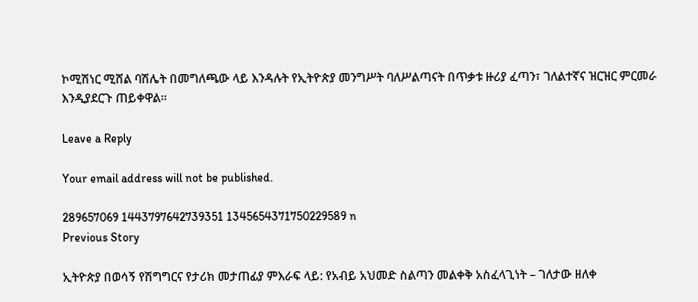ኮሚሽነር ሚሸል ባሽሌት በመግለጫው ላይ እንዳሉት የኢትዮጵያ መንግሥት ባለሥልጣናት በጥቃቱ ዙሪያ ፈጣን፣ ገለልተኛና ዝርዝር ምርመራ እንዲያደርጉ ጠይቀዋል።

Leave a Reply

Your email address will not be published.

289657069 1443797642739351 1345654371750229589 n
Previous Story

ኢትዮጵያ በወሳኝ የሽግግርና የታሪክ መታጠፊያ ምእራፍ ላይ: የአብይ አህመድ ስልጣን መልቀቅ አስፈላጊነት – ገለታው ዘለቀ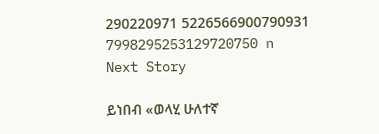290220971 5226566900790931 7998295253129720750 n
Next Story

ይነበብ «ወላሂ ሁለተኛ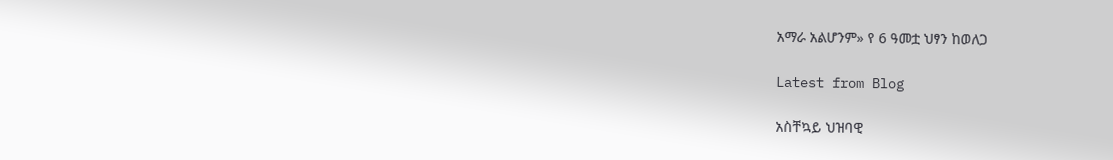አማራ አልሆንም» የ 6 ዓመቷ ህፃን ከወለጋ

Latest from Blog

አስቸኳይ ህዝባዊ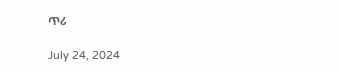ጥሪ

July 24, 2024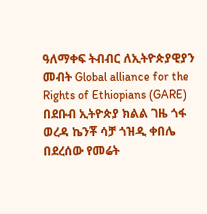ዓለማቀፍ ትብብር ለኢትዮጵያዊያን መብት Global alliance for the Rights of Ethiopians (GARE) በደቡብ ኢትዮጵያ ክልል ገዜ ጎፋ ወረዳ ኬንቾ ሳቻ ጎዝዲ ቀበሌ በደረሰው የመሬት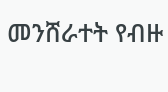መንሸራተት የብዙ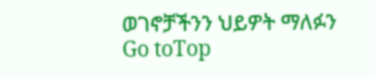ወገኖቻችንን ህይዎት ማለፉን
Go toTop